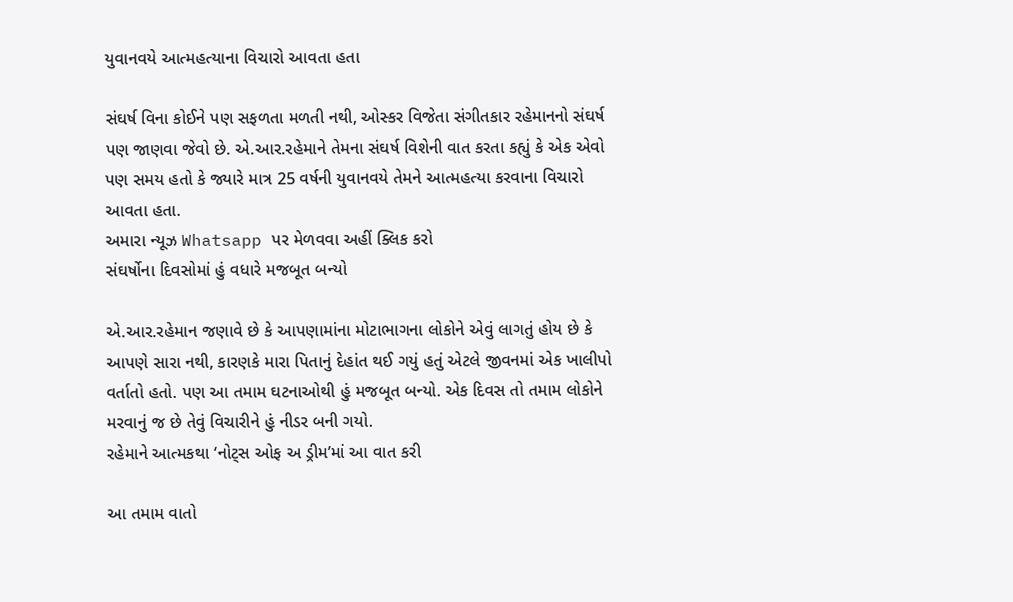યુવાનવયે આત્મહત્યાના વિચારો આવતા હતા

સંઘર્ષ વિના કોઈને પણ સફળતા મળતી નથી, ઓસ્કર વિજેતા સંગીતકાર રહેમાનનો સંઘર્ષ પણ જાણવા જેવો છે. એ.આર.રહેમાને તેમના સંઘર્ષ વિશેની વાત કરતા કહ્યું કે એક એવો પણ સમય હતો કે જ્યારે માત્ર 25 વર્ષની યુવાનવયે તેમને આત્મહત્યા કરવાના વિચારો આવતા હતા.
અમારા ન્યૂઝ Whatsapp પર મેળવવા અહીં ક્લિક કરો
સંઘર્ષોના દિવસોમાં હું વધારે મજબૂત બન્યો

એ.આર.રહેમાન જણાવે છે કે આપણામાંના મોટાભાગના લોકોને એવું લાગતું હોય છે કે આપણે સારા નથી, કારણકે મારા પિતાનું દેહાંત થઈ ગયું હતું એટલે જીવનમાં એક ખાલીપો વર્તાતો હતો. પણ આ તમામ ઘટનાઓથી હું મજબૂત બન્યો. એક દિવસ તો તમામ લોકોને મરવાનું જ છે તેવું વિચારીને હું નીડર બની ગયો.
રહેમાને આત્મકથા ‘નોટ્સ ઓફ અ ડ્રીમ’માં આ વાત કરી

આ તમામ વાતો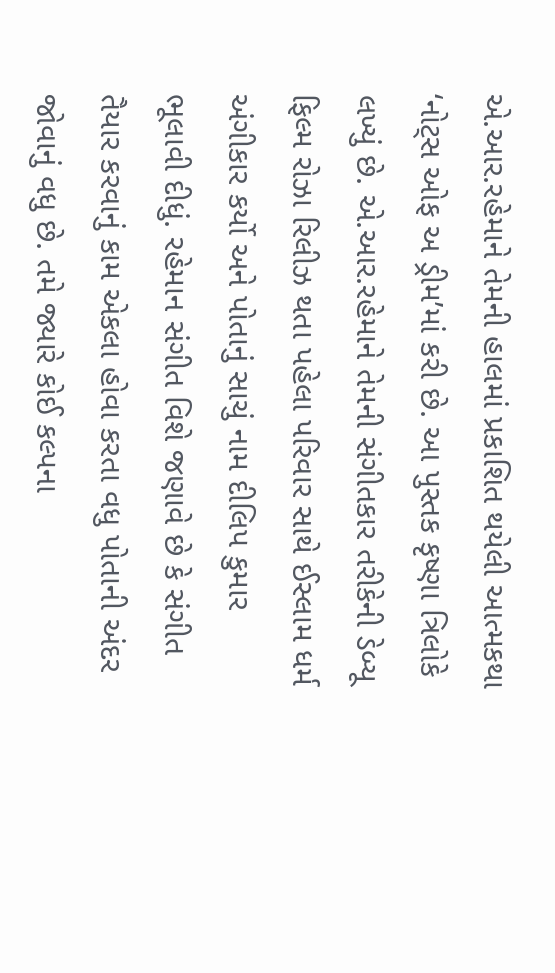એ.આર.રહેમાને તેમની હાલમાં પ્રકાશિત થયેલી આત્મકથા ‘નોટ્સ ઓફ અ ડ્રીમ’માં કરી છે. આ પુસ્તક કૃષ્ણા ત્રિલોકે લખ્યું છે. એ.આર.રહેમાને તેમની સંગીતકાર તરીકેની ડેબ્યૂ ફિલ્મ રોઝા રિલીઝ થતા પહેલા પરિવાર સાથે ઈસ્લામ ધર્મ અંગીકાર કર્યો અને પોતાનું સાચું નામ દીલિપ કુમાર ભૂલાવી દીધું. રહેમાન સંગીત વિશે જણાવે છે કે સંગીત તૈયાર કરવાનું કામ એકલા હોવા કરતા વધુ પોતાની અંદર જોવાનું વધુ છે. તમે જ્યારે કોઈ કલ્પના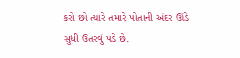કરો છો ત્યારે તમારે પોતાની અંદર ઊંડે સુધી ઉતરવું પડે છે.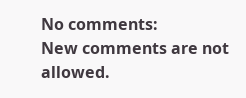No comments:
New comments are not allowed.